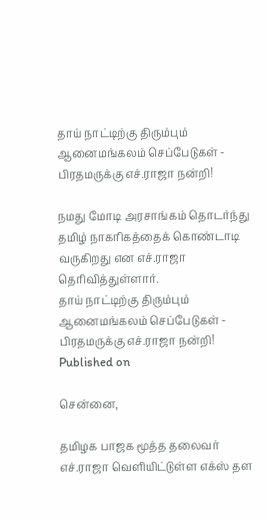தாய் நாட்டிற்கு திரும்பும் ஆனைமங்கலம் செப்பேடுகள் - பிரதமருக்கு எச்.ராஜா நன்றி!

நமது மோடி அரசாங்கம் தொடர்ந்து தமிழ் நாகரிகத்தைக் கொண்டாடி வருகிறது என எச்.ராஜா தெரிவித்துள்ளார்.
தாய் நாட்டிற்கு திரும்பும் ஆனைமங்கலம் செப்பேடுகள் - பிரதமருக்கு எச்.ராஜா நன்றி!
Published on

சென்னை,

தமிழக பாஜக மூத்த தலைவர் எச்.ராஜா வெளியிட்டுள்ள எக்ஸ் தள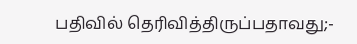பதிவில் தெரிவித்திருப்பதாவது;-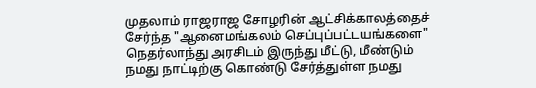முதலாம் ராஜராஜ சோழரின் ஆட்சிக்காலத்தைச் சேர்ந்த "ஆனைமங்கலம் செப்புப்பட்டயங்களை" நெதர்லாந்து அரசிடம் இருந்து மீட்டு, மீண்டும் நமது நாட்டிற்கு கொண்டு சேர்த்துள்ள நமது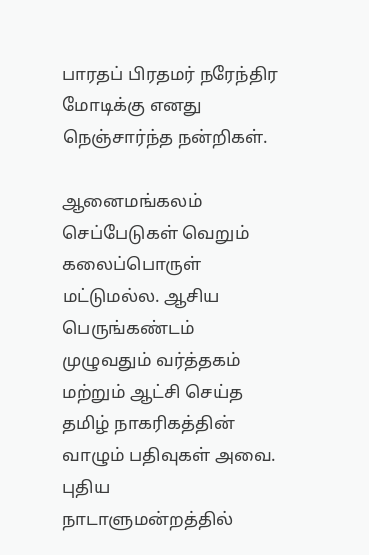பாரதப் பிரதமர் நரேந்திர மோடிக்கு எனது நெஞ்சார்ந்த நன்றிகள்.

ஆனைமங்கலம் செப்பேடுகள் வெறும் கலைப்பொருள் மட்டுமல்ல. ஆசிய பெருங்கண்டம் முழுவதும் வர்த்தகம் மற்றும் ஆட்சி செய்த தமிழ் நாகரிகத்தின் வாழும் பதிவுகள் அவை. புதிய நாடாளுமன்றத்தில்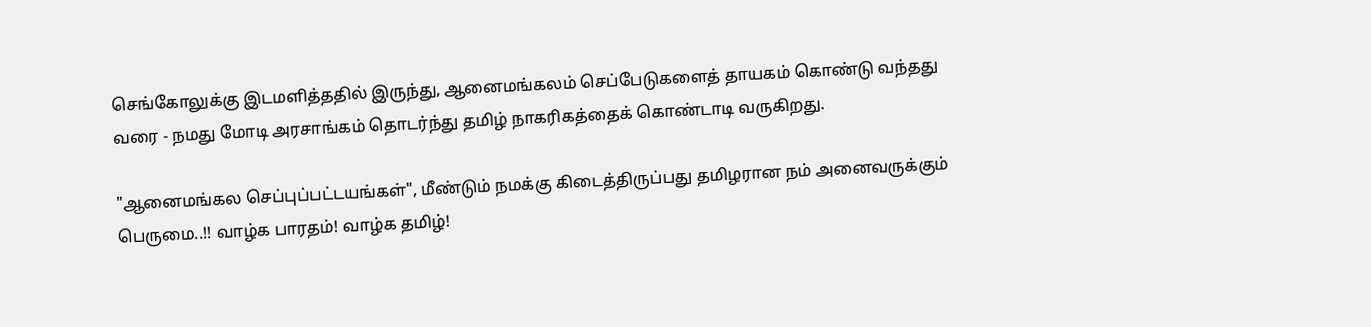செங்கோலுக்கு இடமளித்ததில் இருந்து, ஆனைமங்கலம் செப்பேடுகளைத் தாயகம் கொண்டு வந்தது வரை - நமது மோடி அரசாங்கம் தொடர்ந்து தமிழ் நாகரிகத்தைக் கொண்டாடி வருகிறது.

"ஆனைமங்கல செப்புப்பட்டயங்கள்", மீண்டும் நமக்கு கிடைத்திருப்பது தமிழரான நம் அனைவருக்கும் பெருமை..!! வாழ்க பாரதம்! வாழ்க தமிழ்!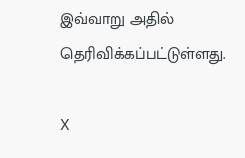இவ்வாறு அதில் தெரிவிக்கப்பட்டுள்ளது.

X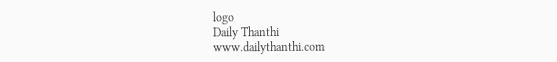logo
Daily Thanthi
www.dailythanthi.com